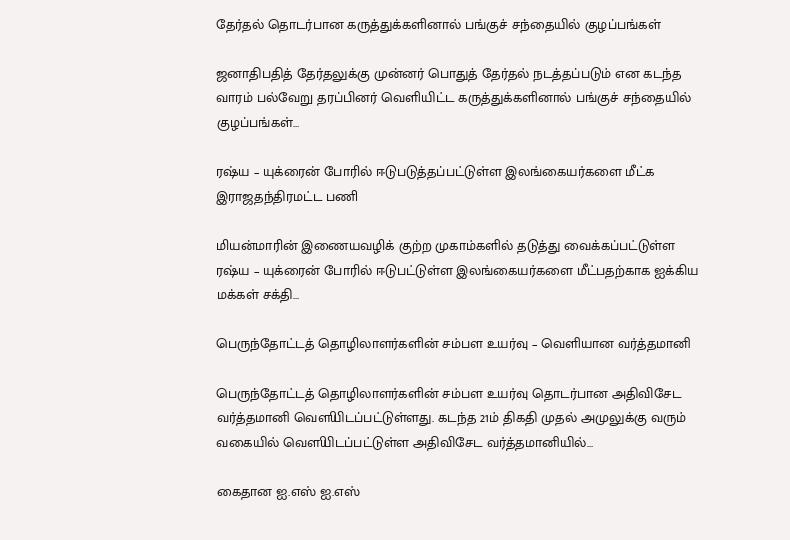தேர்தல் தொடர்பான கருத்துக்களினால் பங்குச் சந்தையில் குழப்பங்கள்

ஜனாதிபதித் தேர்தலுக்கு முன்னர் பொதுத் தேர்தல் நடத்தப்படும் என கடந்த வாரம் பல்வேறு தரப்பினர் வெளியிட்ட கருத்துக்களினால் பங்குச் சந்தையில் குழப்பங்கள்…

ரஷ்ய – யுக்ரைன் போரில் ஈடுபடுத்தப்பட்டுள்ள இலங்கையர்களை மீட்க இராஜதந்திரமட்ட பணி

மியன்மாரின் இணையவழிக் குற்ற முகாம்களில் தடுத்து வைக்கப்பட்டுள்ள ரஷ்ய – யுக்ரைன் போரில் ஈடுபட்டுள்ள இலங்கையர்களை மீட்பதற்காக ஐக்கிய மக்கள் சக்தி…

பெருந்தோட்டத் தொழிலாளர்களின் சம்பள உயர்வு – வெளியான வர்த்தமானி

பெருந்தோட்டத் தொழிலாளர்களின் சம்பள உயர்வு தொடர்பான அதிவிசேட வர்த்தமானி வௌியிடப்பட்டுள்ளது. கடந்த 21ம் திகதி முதல் அமுலுக்கு வரும் வகையில் வௌியிடப்பட்டுள்ள அதிவிசேட வர்த்தமானியில்…

கைதான ஐ.எஸ் ஐ.எஸ்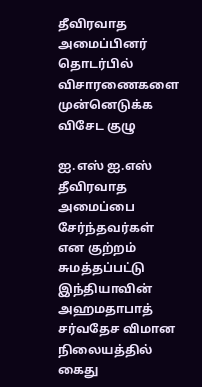தீவிரவாத அமைப்பினர் தொடர்பில் விசாரணைகளை முன்னெடுக்க விசேட குழு

ஐ.எஸ் ஐ.எஸ் தீவிரவாத அமைப்பை சேர்ந்தவர்கள் என குற்றம் சுமத்தப்பட்டு இந்தியாவின் அஹமதாபாத் சர்வதேச விமான நிலையத்தில் கைது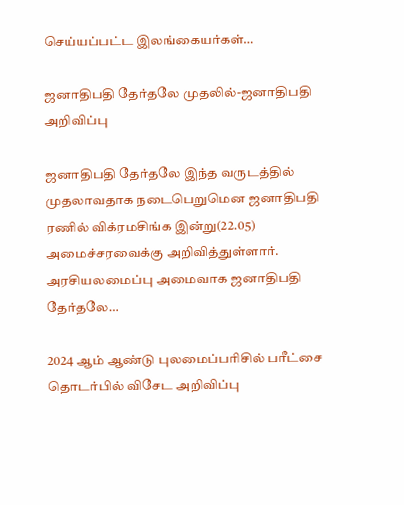செய்யப்பட்ட இலங்கையர்கள்…

ஜனாதிபதி தேர்தலே முதலில்-ஜனாதிபதி அறிவிப்பு

ஜனாதிபதி தேர்தலே இந்த வருடத்தில் முதலாவதாக நடைபெறுமென ஜனாதிபதி ரணில் விக்ரமசிங்க இன்று(22.05) அமைச்சரவைக்கு அறிவித்துள்ளார். அரசியலமைப்பு அமைவாக ஜனாதிபதி தேர்தலே…

2024 ஆம் ஆண்டு புலமைப்பரிசில் பரீட்சை தொடர்பில் விசேட அறிவிப்பு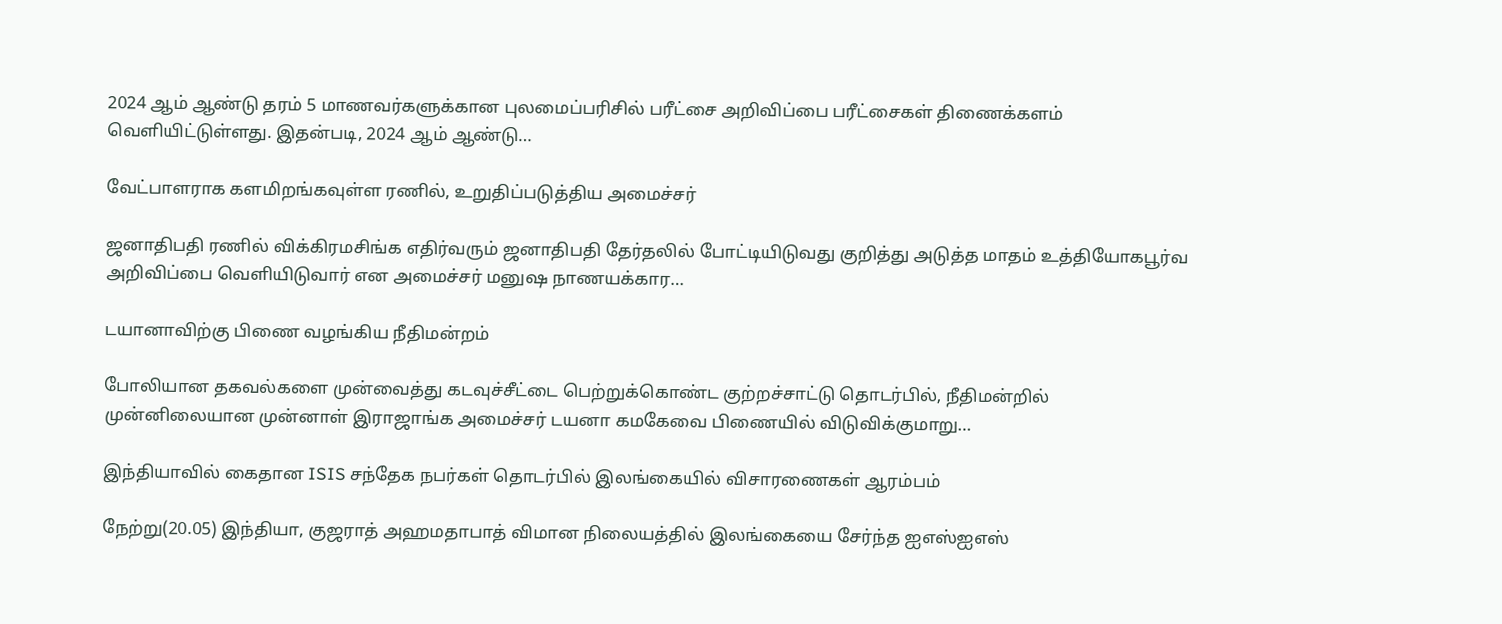2024 ஆம் ஆண்டு தரம் 5 மாணவர்களுக்கான புலமைப்பரிசில் பரீட்சை அறிவிப்பை பரீட்சைகள் திணைக்களம் வெளியிட்டுள்ளது. இதன்படி, 2024 ஆம் ஆண்டு…

வேட்பாளராக களமிறங்கவுள்ள ரணில், உறுதிப்படுத்திய அமைச்சர்

ஜனாதிபதி ரணில் விக்கிரமசிங்க எதிர்வரும் ஜனாதிபதி தேர்தலில் போட்டியிடுவது குறித்து அடுத்த மாதம் உத்தியோகபூர்வ அறிவிப்பை வெளியிடுவார் என அமைச்சர் மனுஷ நாணயக்கார…

டயானாவிற்கு பிணை வழங்கிய நீதிமன்றம்

போலியான தகவல்களை முன்வைத்து கடவுச்சீட்டை பெற்றுக்கொண்ட குற்றச்சாட்டு தொடர்பில், நீதிமன்றில் முன்னிலையான முன்னாள் இராஜாங்க அமைச்சர் டயனா கமகேவை பிணையில் விடுவிக்குமாறு…

இந்தியாவில் கைதான ISIS சந்தேக நபர்கள் தொடர்பில் இலங்கையில் விசாரணைகள் ஆரம்பம்

நேற்று(20.05) இந்தியா, குஜராத் அஹமதாபாத் விமான நிலையத்தில் இலங்கையை சேர்ந்த ஐஎஸ்ஐஎஸ்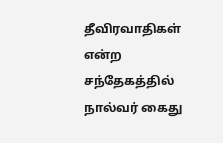தீவிரவாதிகள் என்ற சந்தேகத்தில் நால்வர் கைது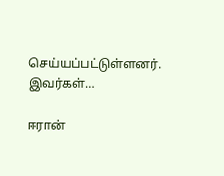செய்யப்பட்டுள்ளனர். இவர்கள்…

ஈரான்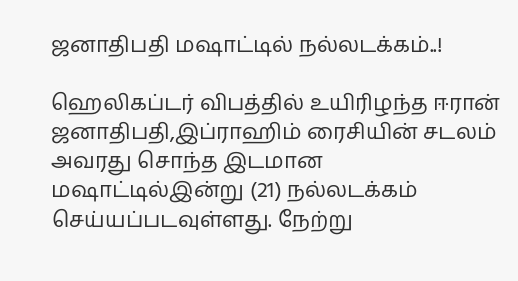ஜனாதிபதி மஷாட்டில் நல்லடக்கம்..!

ஹெலிகப்டர் விபத்தில் உயிரிழந்த ஈரான் ஜனாதிபதி,இப்ராஹிம் ரைசியின் சடலம் அவரது சொந்த இடமான மஷாட்டில்இன்று (21) நல்லடக்கம் செய்யப்படவுள்ளது. நேற்று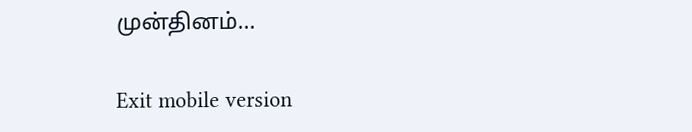முன்தினம்…

Exit mobile version